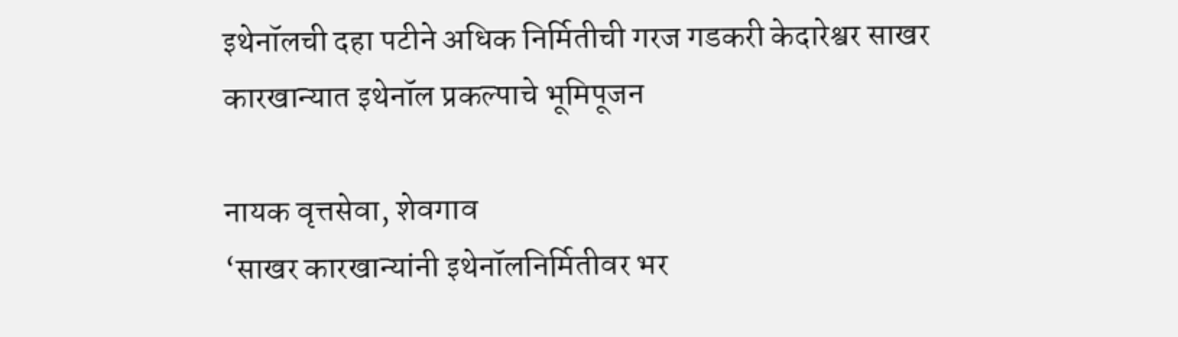इथेनॉलची दहा पटीने अधिक निर्मितीची गरज गडकरी केदारेश्वर साखर कारखान्यात इथेनॉल प्रकल्पाचे भूमिपूजन

नायक वृत्तसेवा, शेवगाव
‘साखर कारखान्यांनी इथेनॉलनिर्मितीवर भर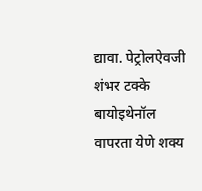द्यावा. पेट्रोलऐवजी शंभर टक्के बायोइथेनॉल वापरता येणे शक्य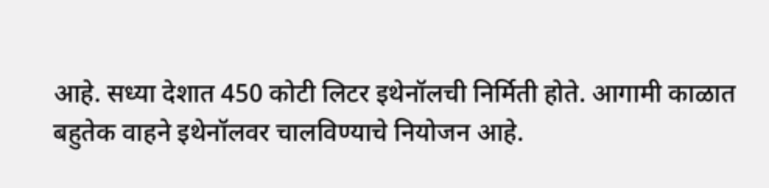आहे. सध्या देशात 450 कोटी लिटर इथेनॉलची निर्मिती होते. आगामी काळात बहुतेक वाहने इथेनॉलवर चालविण्याचे नियोजन आहे.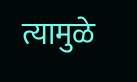त्यामुळे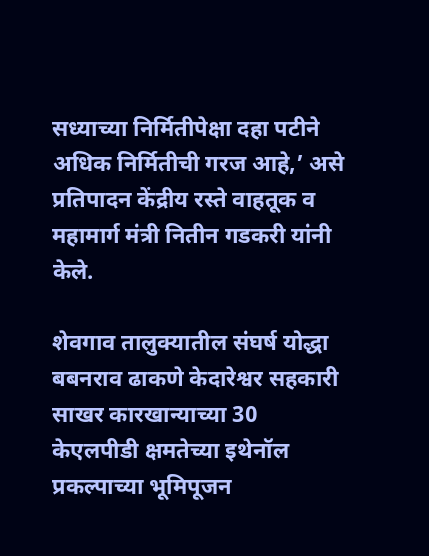सध्याच्या निर्मितीपेक्षा दहा पटीने अधिक निर्मितीची गरज आहे,’ असे प्रतिपादन केंद्रीय रस्ते वाहतूक व महामार्ग मंत्री नितीन गडकरी यांनी केले.

शेवगाव तालुक्यातील संघर्ष योद्धा बबनराव ढाकणे केदारेश्वर सहकारी साखर कारखान्याच्या 30 केएलपीडी क्षमतेच्या इथेनॉल प्रकल्पाच्या भूमिपूजन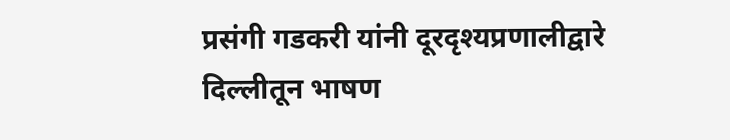प्रसंगी गडकरी यांनी दूरदृश्यप्रणालीद्वारे दिल्लीतून भाषण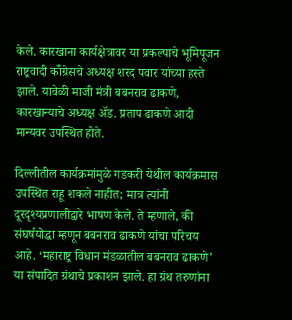केले. कारखाना कार्यक्षेत्रावर या प्रकल्पाचे भूमिपूजन राष्ट्रवादी कॉँग्रेसचे अध्यक्ष शरद पवार यांच्या हस्ते झाले. यावेळी माजी मंत्री बबनराव ढाकणे, कारखान्याचे अध्यक्ष अ‍ॅड. प्रताप ढाकणे आदी मान्यवर उपस्थित होते.

दिल्लीतील कार्यक्रमांमुळे गडकरी येथील कार्यक्रमास उपस्थित राहू शकले नाहीत; मात्र त्यांनी दूरदृश्यप्रणालीद्वारे भाषण केले. ते म्हणाले, की संघर्षयोद्धा म्हणून बबनराव ढाकणे यांचा परिचय आहे. ‘महाराष्ट्र विधान मंडळातील बबनराव ढाकणे’ या संपादित ग्रंथाचे प्रकाशन झाले. हा ग्रंथ तरुणांना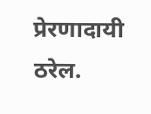प्रेरणादायी ठरेल.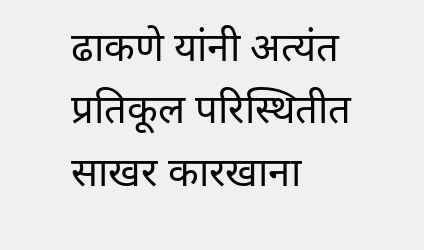ढाकणे यांनी अत्यंत प्रतिकूल परिस्थितीत साखर कारखाना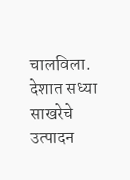चालविला. देशात सध्या साखरेचे उत्पादन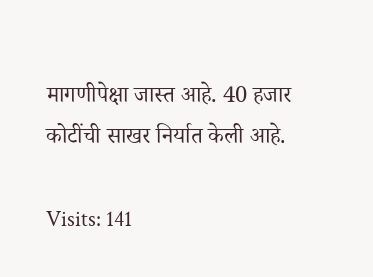मागणीपेक्षा जास्त आहे. 40 हजार कोटींची साखर निर्यात केली आहे.

Visits: 141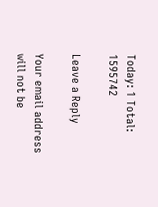Today: 1 Total: 1595742

Leave a Reply

Your email address will not be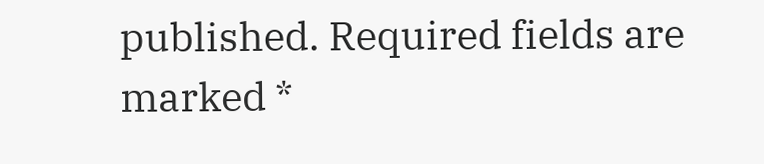published. Required fields are marked *